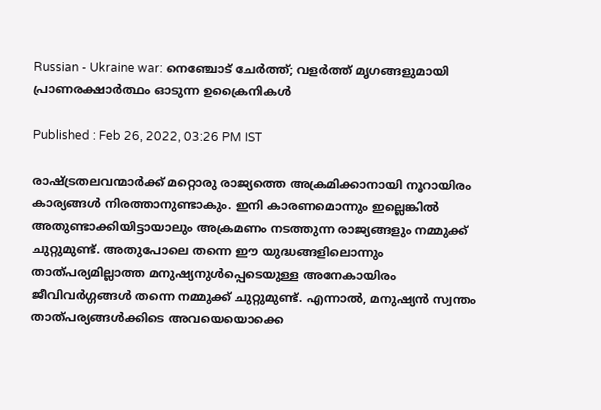Russian - Ukraine war: നെഞ്ചോട് ചേര്‍ത്ത്; വളര്‍ത്ത് മൃഗങ്ങളുമായി പ്രാണരക്ഷാര്‍ത്ഥം ഓടുന്ന ഉക്രൈനികള്‍

Published : Feb 26, 2022, 03:26 PM IST

രാഷ്ട്രതലവന്മാര്‍ക്ക് മറ്റൊരു രാജ്യത്തെ അക്രമിക്കാനായി നൂറായിരം കാര്യങ്ങള്‍ നിരത്താനുണ്ടാകും. ഇനി കാരണമൊന്നും ഇല്ലെങ്കില്‍ അതുണ്ടാക്കിയിട്ടായാലും അക്രമണം നടത്തുന്ന രാജ്യങ്ങളും നമ്മുക്ക് ചുറ്റുമുണ്ട്. അതുപോലെ തന്നെ ഈ യുദ്ധങ്ങളിലൊന്നും താത്പര്യമില്ലാത്ത മനുഷ്യനുള്‍പ്പെടെയുള്ള അനേകായിരം ജീവിവര്‍ഗ്ഗങ്ങള്‍ തന്നെ നമ്മുക്ക് ചുറ്റുമുണ്ട്. എന്നാല്‍, മനുഷ്യന്‍ സ്വന്തം താത്പര്യങ്ങള്‍ക്കിടെ അവയെയൊക്കെ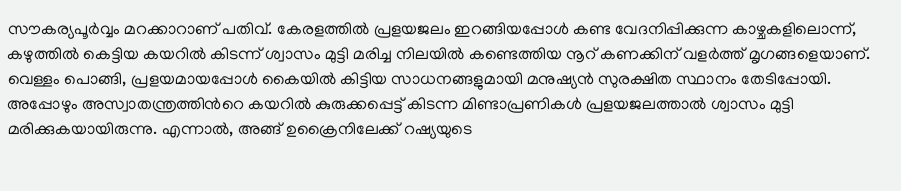സൗകര്യപൂര്‍വ്വം മറക്കാറാണ് പതിവ്. കേരളത്തില്‍ പ്രളയജലം ഇറങ്ങിയപ്പോള്‍ കണ്ട വേദനിപ്പിക്കുന്ന കാഴ്ചകളിലൊന്ന്, കഴുത്തില്‍ കെട്ടിയ കയറില്‍ കിടന്ന് ശ്വാസം മുട്ടി മരിച്ച നിലയില്‍ കണ്ടെത്തിയ നൂറ് കണക്കിന് വളര്‍ത്ത് മൃഗങ്ങളെയാണ്. വെള്ളം പൊങ്ങി, പ്രളയമായപ്പോള്‍ കൈയില്‍ കിട്ടിയ സാധനങ്ങളുമായി മനുഷ്യന്‍ സുരക്ഷിത സ്ഥാനം തേടിപ്പോയി. അപ്പോഴും അസ്വാതന്ത്രത്തിന്‍റെ കയറില്‍ കുരുക്കപ്പെട്ട് കിടന്ന മിണ്ടാപ്രണികള്‍ പ്രളയജലത്താല്‍ ശ്വാസം മുട്ടി മരിക്കുകയായിരുന്നു. എന്നാല്‍, അങ്ങ് ഉക്രൈനിലേക്ക് റഷ്യയുടെ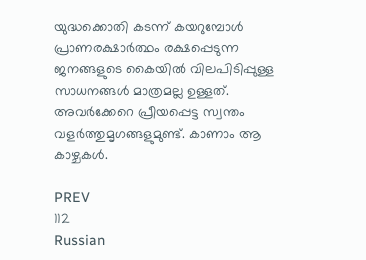യുദ്ധക്കൊതി കടന്ന് കയറുമ്പോള്‍ പ്രാണരക്ഷാര്‍ത്ഥം രക്ഷപ്പെടുന്ന ജനങ്ങളുടെ കൈയില്‍ വിലപിടിപ്പുള്ള സാധനങ്ങള്‍ മാത്രമല്ല ഉള്ളത്. അവര്‍ക്കേറെ പ്രീയപ്പെട്ട സ്വന്തം വളര്‍ത്തുമൃഗങ്ങളുമുണ്ട്. കാണാം ആ കാഴ്ചകള്‍.

PREV
112
Russian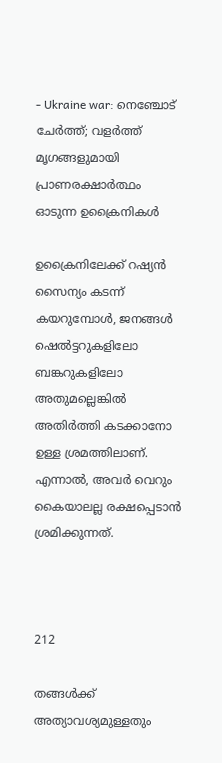- Ukraine war: നെഞ്ചോട് ചേര്‍ത്ത്; വളര്‍ത്ത് മൃഗങ്ങളുമായി പ്രാണരക്ഷാര്‍ത്ഥം ഓടുന്ന ഉക്രൈനികള്‍

ഉക്രൈനിലേക്ക് റഷ്യന്‍ സൈന്യം കടന്ന് കയറുമ്പോള്‍, ജനങ്ങള്‍ ഷെല്‍ട്ടറുകളിലോ ബങ്കറുകളിലോ അതുമല്ലെങ്കില്‍ അതിര്‍ത്തി കടക്കാനോ ഉള്ള ശ്രമത്തിലാണ്. എന്നാല്‍, അവര്‍ വെറും കൈയാലല്ല രക്ഷപ്പെടാന്‍ ശ്രമിക്കുന്നത്.



212

തങ്ങള്‍ക്ക് അത്യാവശ്യമുള്ളതും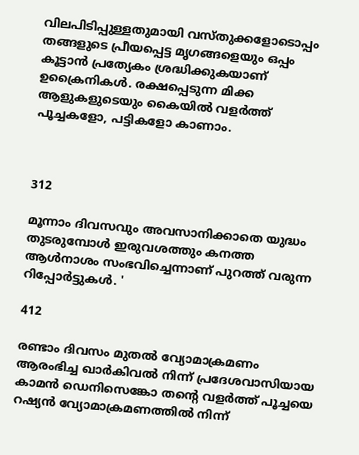വിലപിടിപ്പുള്ളതുമായി വസ്തുക്കളോടൊപ്പം തങ്ങളുടെ പ്രീയപ്പെട്ട മൃഗങ്ങളെയും ഒപ്പം കൂട്ടാന്‍ പ്രത്യേകം ശ്രദ്ധിക്കുകയാണ് ഉക്രൈനികള്‍. രക്ഷപ്പെടുന്ന മിക്ക ആളുകളുടെയും കൈയില്‍ വളര്‍ത്ത് പൂച്ചകളോ, പട്ടികളോ കാണാം.



312

മൂന്നാം ദിവസവും അവസാനിക്കാതെ യുദ്ധം തുടരുമ്പോള്‍ ഇരുവശത്തും കനത്ത ആള്‍നാശം സംഭവിച്ചെന്നാണ് പുറത്ത് വരുന്ന റിപ്പോര്‍ട്ടുകള്‍. '

412

രണ്ടാം ദിവസം മുതല്‍ വ്യോമാക്രമണം ആരംഭിച്ച ഖാർകിവല്‍ നിന്ന് പ്രദേശവാസിയായ കാമൻ ഡെനിസെങ്കോ തന്‍റെ വളര്‍ത്ത് പൂച്ചയെ റഷ്യൻ വ്യോമാക്രമണത്തിൽ നിന്ന്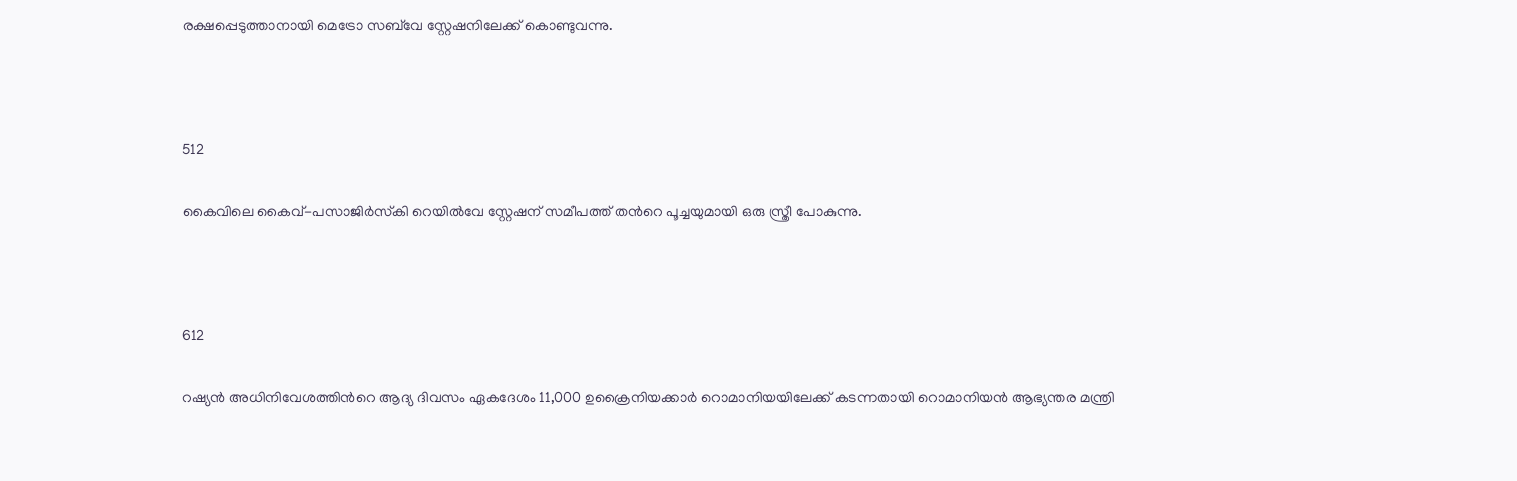രക്ഷപ്പെടുത്താനായി മെട്രോ സബ്‌വേ സ്റ്റേഷനിലേക്ക് കൊണ്ടുവന്നു.



512

കൈവിലെ കൈവ്-പസാജിർസ്‌കി റെയിൽവേ സ്റ്റേഷന് സമീപത്ത് തന്‍റെ പൂച്ചയുമായി ഒരു സ്ത്രീ പോകുന്നു.



612

റഷ്യൻ അധിനിവേശത്തിന്‍റെ ആദ്യ ദിവസം ഏകദേശം 11,000 ഉക്രൈനിയക്കാർ റൊമാനിയയിലേക്ക് കടന്നതായി റൊമാനിയൻ ആഭ്യന്തര മന്ത്രി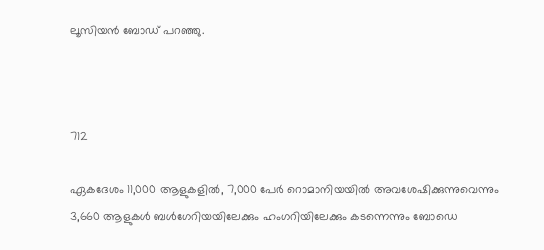ലൂസിയൻ ബോഡ് പറഞ്ഞു.



712

ഏകദേശം 11,000 ആളുകളിൽ, 7,000 പേർ റൊമാനിയയിൽ അവശേഷിക്കുന്നുവെന്നും 3,660 ആളുകൾ ബൾഗേറിയയിലേക്കും ഹംഗറിയിലേക്കും കടന്നെന്നും ബോഡെ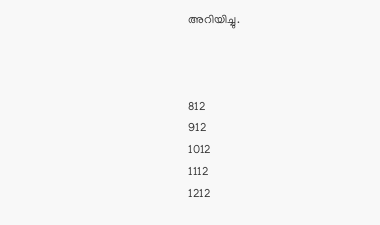അറിയിച്ചു.



812
912
1012
1112
1212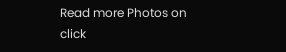Read more Photos on
click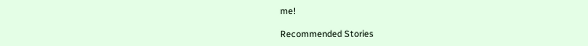me!

Recommended Stories